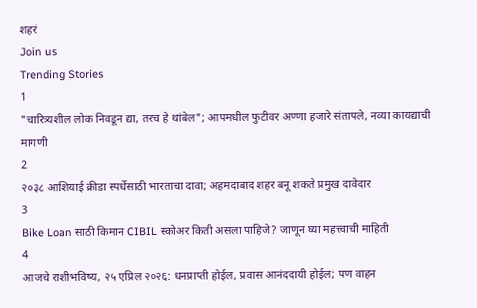शहरं
Join us
Trending Stories
1
"चारित्र्यशील लोक निवडून द्या, तरच हे थांबेल"; आपमधील फुटीवर अण्णा हजारे संतापले, नव्या कायद्याची मागणी
2
२०३८ आशियाई क्रीडा स्पर्धेसाठी भारताचा दावा; अहमदाबाद शहर बनू शकते प्रमुख दावेदार
3
Bike Loan साठी किमान CIBIL स्कोअर किती असला पाहिजे? जाणून घ्या महत्त्वाची माहिती
4
आजचे राशीभविष्य, २५ एप्रिल २०२६: धनप्राप्ती होईल, प्रवास आनंददायी होईल; पण वाहन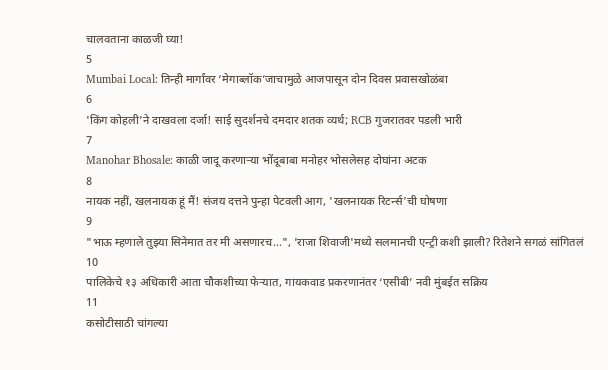चालवताना काळजी घ्या!
5
Mumbai Local: तिन्ही मार्गांवर ‘मेगाब्लॉक’जाचामुळे आजपासून दोन दिवस प्रवासखोळंबा
6
'किंग कोहली'ने दाखवला दर्जा! साई सुदर्शनचे दमदार शतक व्यर्थ; RCB गुजरातवर पडली भारी
7
Manohar Bhosale: काळी जादू करणाऱ्या भोंदूबाबा मनोहर भोसलेसह दोघांना अटक
8
नायक नहीं, खलनायक हूं मैं! संजय दत्तने पुन्हा पेटवली आग, 'खलनायक रिटर्न्स'ची घोषणा
9
"भाऊ म्हणाले तुझ्या सिनेमात तर मी असणारच...", 'राजा शिवाजी'मध्ये सलमानची एन्ट्री कशी झाली? रितेशने सगळं सांगितलं
10
पालिकेचे १३ अधिकारी आता चौकशीच्या फेऱ्यात, गायकवाड प्रकरणानंतर ‘एसीबी’ नवी मुंबईत सक्रिय
11
कसोटीसाठी चांगल्या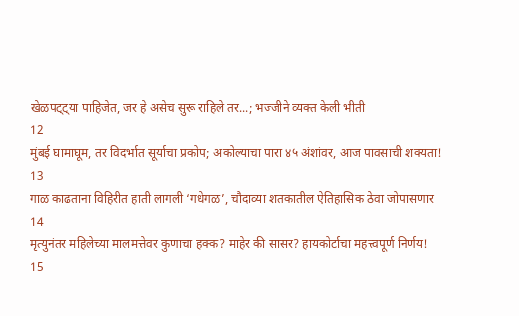खेळपट्ट्या पाहिजेत, जर हे असेच सुरू राहिले तर...; भज्जीने व्यक्त केली भीती
12
मुंबई घामाघूम, तर विदर्भात सूर्याचा प्रकोप; अकोल्याचा पारा ४५ अंशांवर, आज पावसाची शक्यता!
13
गाळ काढताना विहिरीत हाती लागली ‘गधेगळ’, चौदाव्या शतकातील ऐतिहासिक ठेवा जोपासणार
14
मृत्युनंतर महिलेच्या मालमत्तेवर कुणाचा हक्क? माहेर की सासर? हायकोर्टाचा महत्त्वपूर्ण निर्णय!
15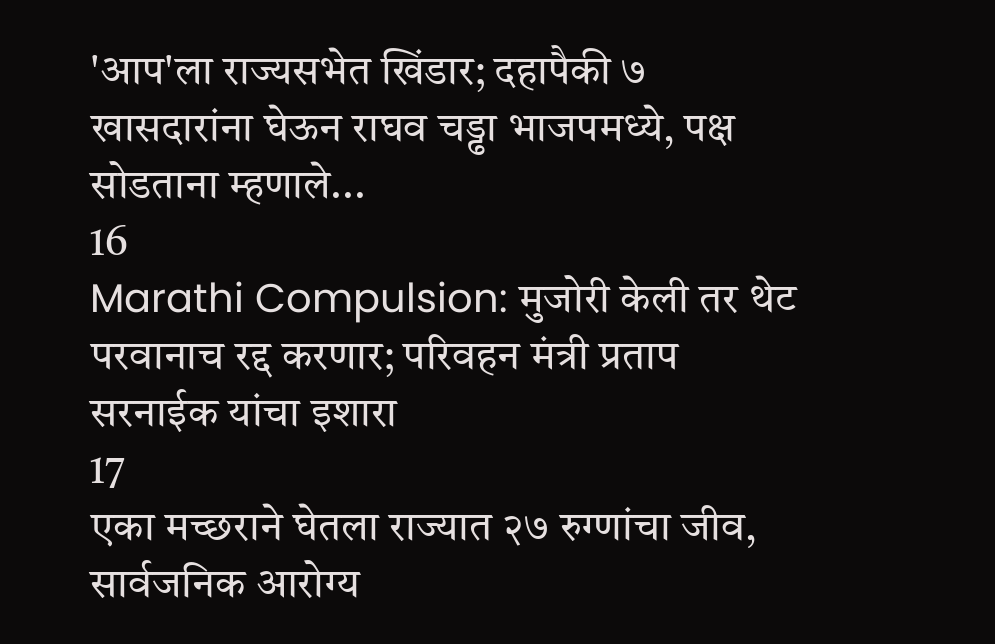'आप'ला राज्यसभेत खिंडार; दहापैकी ७ खासदारांना घेऊन राघव चड्ढा भाजपमध्ये, पक्ष सोडताना म्हणाले...
16
Marathi Compulsion: मुजोरी केली तर थेट परवानाच रद्द करणार; परिवहन मंत्री प्रताप सरनाईक यांचा इशारा
17
एका मच्छराने घेतला राज्यात २७ रुग्णांचा जीव, सार्वजनिक आरोग्य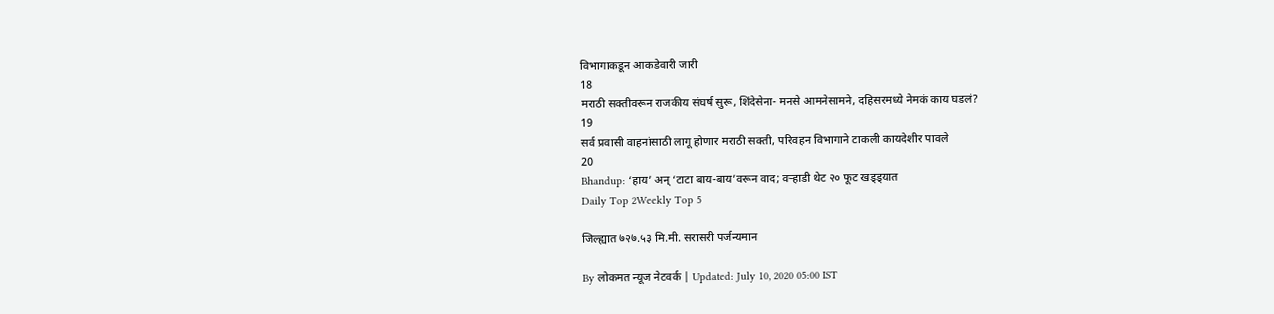विभागाकडून आकडेवारी जारी
18
मराठी सक्तीवरून राजकीय संघर्ष सुरू, शिंदेसेना- मनसे आमनेसामने, दहिसरमध्ये नेमकं काय घडलं?
19
सर्व प्रवासी वाहनांसाठी लागू होणार मराठी सक्ती, परिवहन विभागाने टाकली कायदेशीर पावले
20
Bhandup: ‘हाय’ अन् ‘टाटा बाय-बाय’वरून वाद; वऱ्हाडी थेट २० फूट खड्ड्यात
Daily Top 2Weekly Top 5

जिल्ह्यात ७२७.५३ मि.मी. सरासरी पर्जन्यमान

By लोकमत न्यूज नेटवर्क | Updated: July 10, 2020 05:00 IST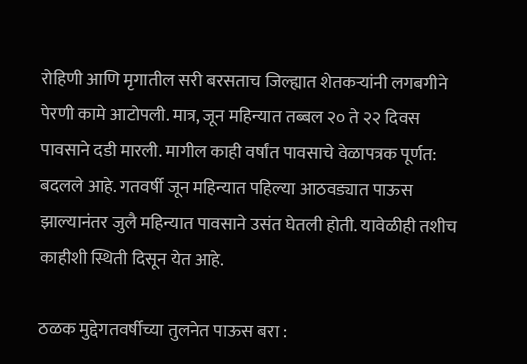रोहिणी आणि मृगातील सरी बरसताच जिल्ह्यात शेतकऱ्यांनी लगबगीने पेरणी कामे आटोपली. मात्र, जून महिन्यात तब्बल २० ते २२ दिवस पावसाने दडी मारली. मागील काही वर्षांत पावसाचे वेळापत्रक पूर्णत: बदलले आहे. गतवर्षी जून महिन्यात पहिल्या आठवड्यात पाऊस झाल्यानंतर जुलै महिन्यात पावसाने उसंत घेतली होती. यावेळीही तशीच काहीशी स्थिती दिसून येत आहे.

ठळक मुद्देगतवर्षीच्या तुलनेत पाऊस बरा :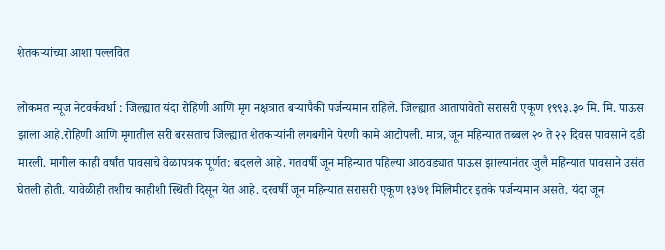शेतकऱ्यांच्या आशा पल्लवित

लोकमत न्यूज नेटवर्कवर्धा : जिल्ह्यात यंदा रोहिणी आणि मृग नक्षत्रात बऱ्यापैकी पर्जन्यमान राहिले. जिल्ह्यात आतापावेतो सरासरी एकूण १९९३.३० मि. मि. पाऊस झाला आहे.रोहिणी आणि मृगातील सरी बरसताच जिल्ह्यात शेतकऱ्यांनी लगबगीने पेरणी कामे आटोपली. मात्र, जून महिन्यात तब्बल २० ते २२ दिवस पावसाने दडी मारली. मागील काही वर्षांत पावसाचे वेळापत्रक पूर्णत: बदलले आहे. गतवर्षी जून महिन्यात पहिल्या आठवड्यात पाऊस झाल्यानंतर जुलै महिन्यात पावसाने उसंत घेतली होती. यावेळीही तशीच काहीशी स्थिती दिसून येत आहे. दरवर्षी जून महिन्यात सरासरी एकूण १३७१ मिलिमीटर इतके पर्जन्यमान असते. यंदा जून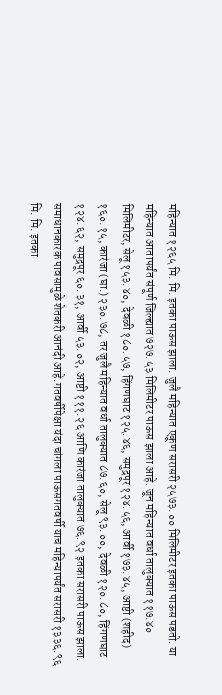महिन्यात १२६५ मि. मि. इतका पाऊस झाला. जुलै महिन्यात एकूण सरासरी २५७३.०० मिलिमीटर इतका पाऊस पडतो. या महिन्यात आतापर्यंत संपूर्ण जिल्ह्यात ७२७.५३ मिलिमीटर पाऊस झाला आहे. जून महिन्यात वर्धा तालुक्यात ११७.४० मिलिमीटर, सेलू १५३.४०, देवळी १८०.५७, हिंगणघाट १२५.४६, समुद्रपूर १२४.५६, आर्वी १७३.४५, आष्टी (शहीद) १६०.१५, कारंजा (घा.) २३०.७८, तर जुलै महिन्यात वर्धा तालुक्यात ८७.६०, सेलू ९३.००, देवळी १२०.८०, हिंगणघाट १२४.६२, समुद्रपूर ६०.३१, आर्वी ५३.०२, आष्टी १११.२६ आणि कारंजा तालुक्यात ७६.९२ इतका सरासरी पाऊस झाला. समाधानकारक पावसामुळे शेतकरी आनंदी आहे.गतवर्षीपेक्षा यंदा चांगला पाऊसगतवर्षी याच महिन्यापर्यंत सरासरी १३३६.९६ मि. मि. इतका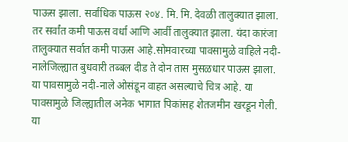पाऊस झाला. सर्वाधिक पाऊस २०४. मि. मि. देवळी तालुक्यात झाला. तर सर्वांत कमी पाऊस वर्धा आणि आर्वी तालुक्यात झाला. यंदा कारंजा तालुक्यात सर्वात कमी पाऊस आहे.सोमवारच्या पावसामुळे वाहिले नदी-नालेजिल्ह्यात बुधवारी तब्बल दीड ते दोन तास मुसळधार पाऊस झाला. या पावसामुळे नदी-नाले ओसंडून वाहत असल्याचे चित्र आहे. या पावसामुळे जिल्ह्यातील अनेक भागात पिकांसह शेतजमीन खरडून गेली. या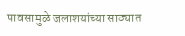पावसामुळे जलाशयांच्या साठ्यात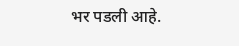भर पडली आहे.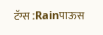टॅग्स :Rainपाऊस